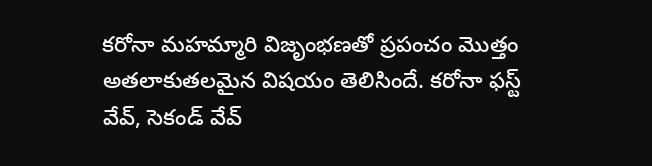కరోనా మహమ్మారి విజృంభణతో ప్రపంచం మొత్తం అతలాకుతలమైన విషయం తెలిసిందే. కరోనా ఫస్ట్ వేవ్, సెకండ్ వేవ్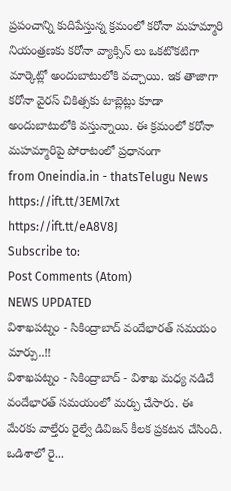ప్రపంచాన్ని కుదిపేస్తున్న క్రమంలో కరోనా మహమ్మారి నియంత్రణకు కరోనా వ్యాక్సిన్ లు ఒకటొకటిగా మార్కెట్లో అందుబాటులోకి వచ్చాయి. ఇక తాజాగా కరోనా వైరస్ చికిత్సకు టాబ్లెట్లు కూడా అందుబాటులోకి వస్తున్నాయి. ఈ క్రమంలో కరోనా మహమ్మారిపై పోరాటంలో ప్రధానంగా
from Oneindia.in - thatsTelugu News https://ift.tt/3EMl7xt
https://ift.tt/eA8V8J
Subscribe to:
Post Comments (Atom)
NEWS UPDATED
విశాఖపట్నం - సికింద్రాబాద్ వందేభారత్ సమయం మార్పు..!!
విశాఖపట్నం - సికింద్రాబాద్ - విశాఖ మధ్య నడిచే వందేభారత్ సమయంలో మర్పు చేసారు. ఈ మేరకు వాల్తేరు రైల్వే డివిజన్ కీలక ప్రకటన చేసింది. ఒడిశాలో రై...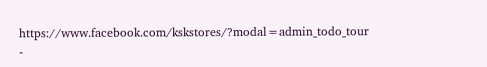https://www.facebook.com/kskstores/?modal=admin_todo_tour
-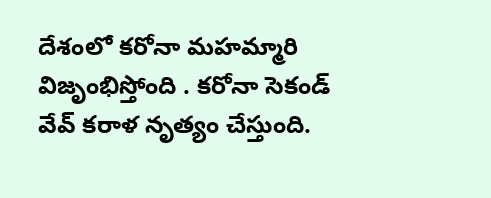దేశంలో కరోనా మహమ్మారి విజృంభిస్తోంది . కరోనా సెకండ్ వేవ్ కరాళ నృత్యం చేస్తుంది.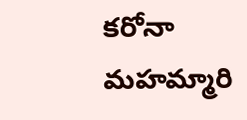కరోనా మహమ్మారి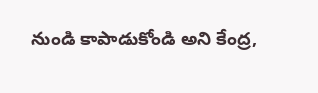నుండి కాపాడుకోండి అని కేంద్ర,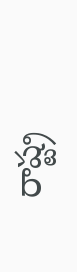రాష్ట్ర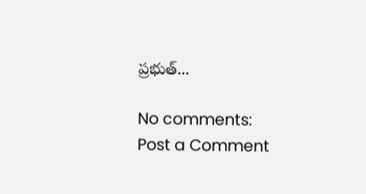ప్రభుత్...

No comments:
Post a Comment